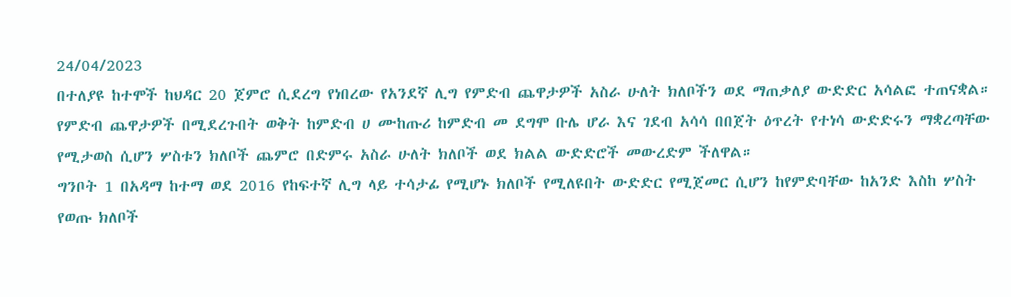24/04/2023
በተለያዩ ከተሞች ከህዳር 20 ጀምሮ ሲደረግ የነበረው የአንደኛ ሊግ የምድብ ጨዋታዎች አስራ ሁለት ክለቦችን ወደ ማጠቃለያ ውድድር አሳልፎ ተጠናቋል።
የምድብ ጨዋታዎች በሚደረጉበት ወቅት ከምድብ ሀ ሙከጡሪ ከምድብ መ ደግሞ ቡሌ ሆራ እና ገደብ አሳሳ በበጀት ዕጥረት የተነሳ ውድድሩን ማቋረጣቸው የሚታወስ ሲሆን ሦስቱን ክለቦች ጨምሮ በድምሩ አስራ ሁለት ክለቦች ወደ ክልል ውድድሮች መውረድም ችለዋል።
ግንቦት 1 በአዳማ ከተማ ወደ 2016 የከፍተኛ ሊግ ላይ ተሳታፊ የሚሆኑ ክለቦች የሚለዩበት ውድድር የሚጀመር ሲሆን ከየምድባቸው ከአንድ እስከ ሦስት የወጡ ክለቦች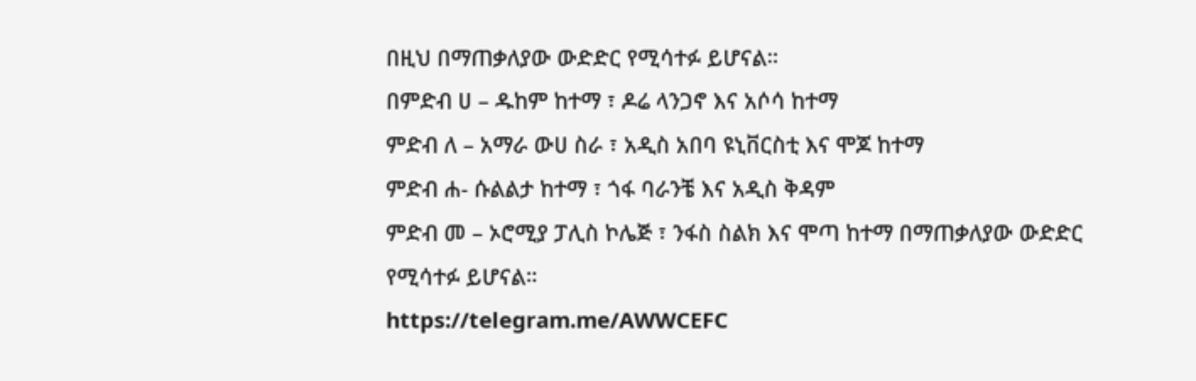በዚህ በማጠቃለያው ውድድር የሚሳተፉ ይሆናል።
በምድብ ሀ – ዱከም ከተማ ፣ ዶሬ ላንጋኖ እና አሶሳ ከተማ
ምድብ ለ – አማራ ውሀ ስራ ፣ አዲስ አበባ ዩኒቨርስቲ እና ሞጆ ከተማ
ምድብ ሐ- ሱልልታ ከተማ ፣ ጎፋ ባራንቼ እና አዲስ ቅዳም
ምድብ መ – ኦሮሚያ ፓሊስ ኮሌጅ ፣ ንፋስ ስልክ እና ሞጣ ከተማ በማጠቃለያው ውድድር የሚሳተፉ ይሆናል።
https://telegram.me/AWWCEFC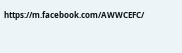https://m.facebook.com/AWWCEFC/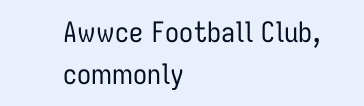Awwce Football Club, commonly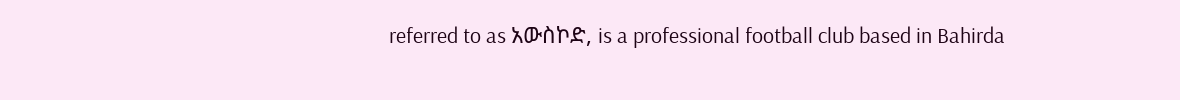referred to as አውስኮድ, is a professional football club based in Bahirda